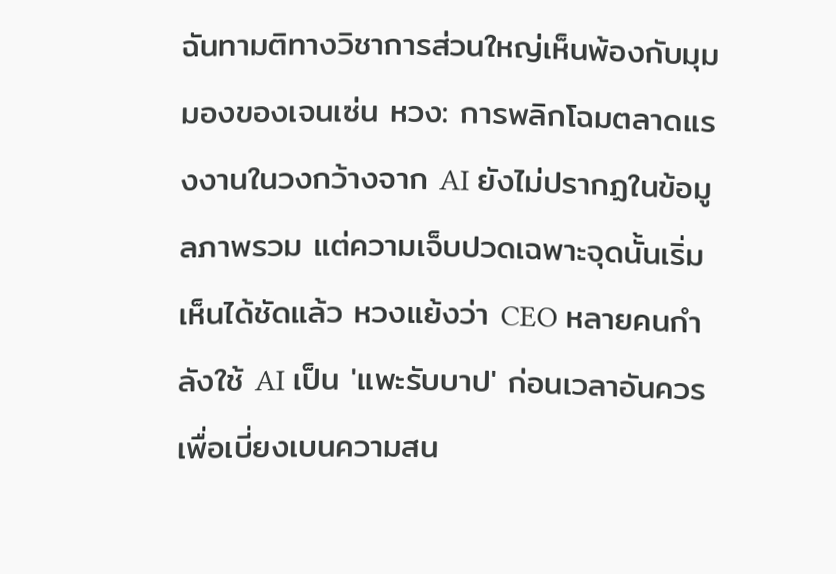ฉันทามติทางวิชาการส่วนใหญ่เห็นพ้องกับมุมมองของเจนเซ่น หวง: การพลิกโฉมตลาดแรงงานในวงกว้างจาก AI ยังไม่ปรากฏในข้อมูลภาพรวม แต่ความเจ็บปวดเฉพาะจุดนั้นเริ่มเห็นได้ชัดแล้ว หวงแย้งว่า CEO หลายคนกำลังใช้ AI เป็น 'แพะรับบาป' ก่อนเวลาอันควร เพื่อเบี่ยงเบนความสน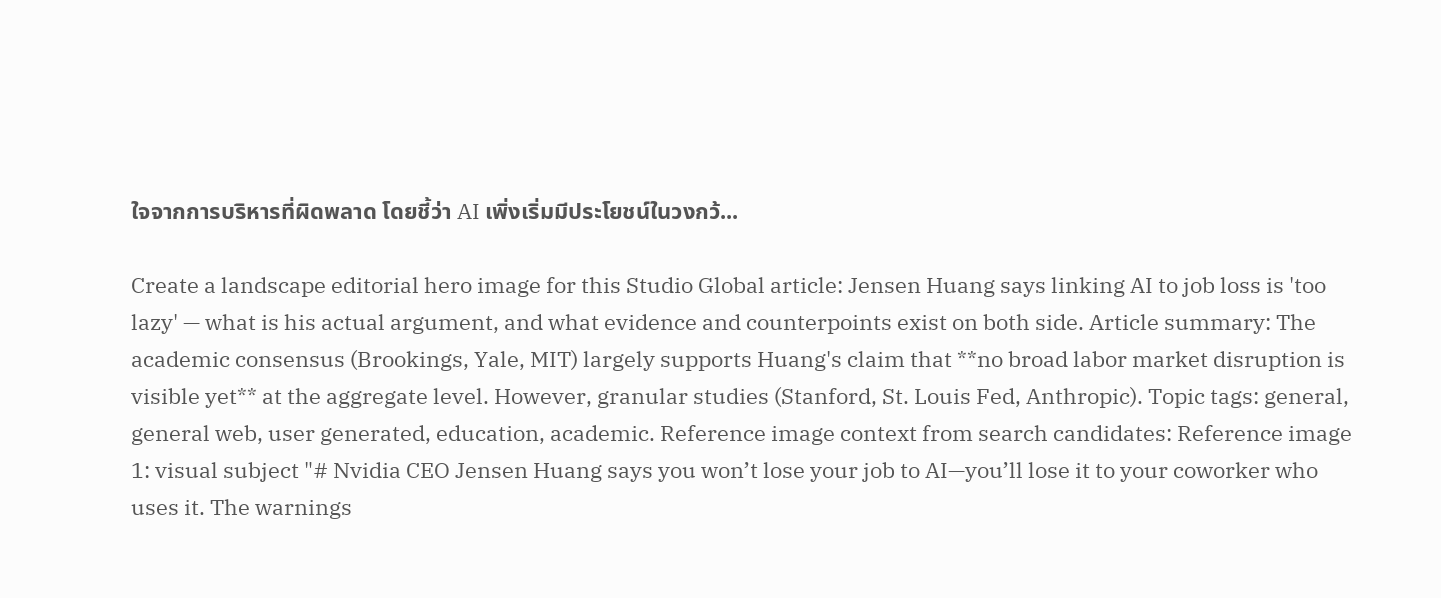ใจจากการบริหารที่ผิดพลาด โดยชี้ว่า AI เพิ่งเริ่มมีประโยชน์ในวงกว้...

Create a landscape editorial hero image for this Studio Global article: Jensen Huang says linking AI to job loss is 'too lazy' — what is his actual argument, and what evidence and counterpoints exist on both side. Article summary: The academic consensus (Brookings, Yale, MIT) largely supports Huang's claim that **no broad labor market disruption is visible yet** at the aggregate level. However, granular studies (Stanford, St. Louis Fed, Anthropic). Topic tags: general, general web, user generated, education, academic. Reference image context from search candidates: Reference image 1: visual subject "# Nvidia CEO Jensen Huang says you won’t lose your job to AI—you’ll lose it to your coworker who uses it. The warnings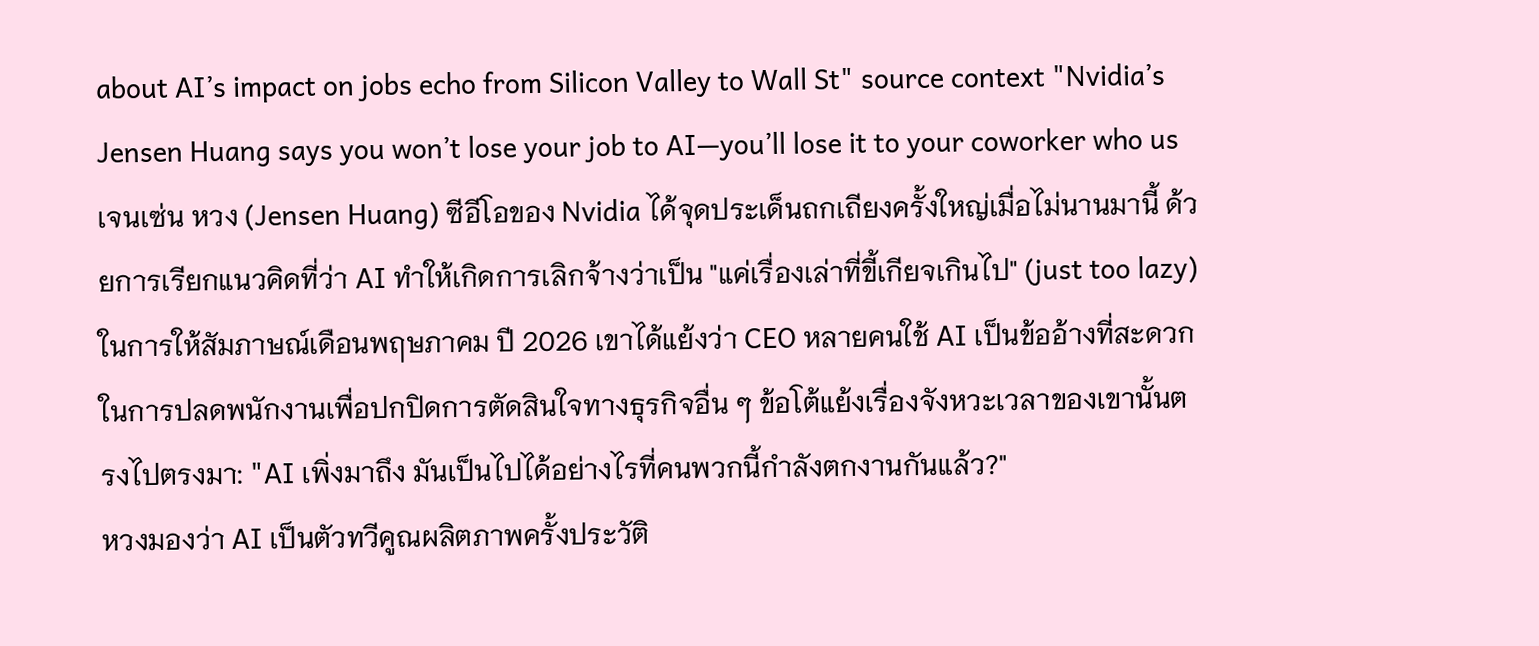about AI’s impact on jobs echo from Silicon Valley to Wall St" source context "Nvidia’s Jensen Huang says you won’t lose your job to AI—you’ll lose it to your coworker who us
เจนเซ่น หวง (Jensen Huang) ซีอีโอของ Nvidia ได้จุดประเด็นถกเถียงครั้งใหญ่เมื่อไม่นานมานี้ ด้วยการเรียกแนวคิดที่ว่า AI ทำให้เกิดการเลิกจ้างว่าเป็น "แค่เรื่องเล่าที่ขี้เกียจเกินไป" (just too lazy) ในการให้สัมภาษณ์เดือนพฤษภาคม ปี 2026 เขาได้แย้งว่า CEO หลายคนใช้ AI เป็นข้ออ้างที่สะดวกในการปลดพนักงานเพื่อปกปิดการตัดสินใจทางธุรกิจอื่น ๆ ข้อโต้แย้งเรื่องจังหวะเวลาของเขานั้นตรงไปตรงมา: "AI เพิ่งมาถึง มันเป็นไปได้อย่างไรที่คนพวกนี้กำลังตกงานกันแล้ว?"
หวงมองว่า AI เป็นตัวทวีคูณผลิตภาพครั้งประวัติ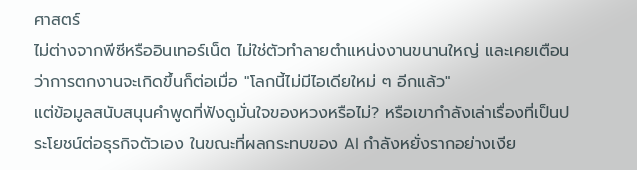ศาสตร์
ไม่ต่างจากพีซีหรืออินเทอร์เน็ต ไม่ใช่ตัวทำลายตำแหน่งงานขนานใหญ่ และเคยเตือนว่าการตกงานจะเกิดขึ้นก็ต่อเมื่อ "โลกนี้ไม่มีไอเดียใหม่ ๆ อีกแล้ว"
แต่ข้อมูลสนับสนุนคำพูดที่ฟังดูมั่นใจของหวงหรือไม่? หรือเขากำลังเล่าเรื่องที่เป็นประโยชน์ต่อธุรกิจตัวเอง ในขณะที่ผลกระทบของ AI กำลังหยั่งรากอย่างเงีย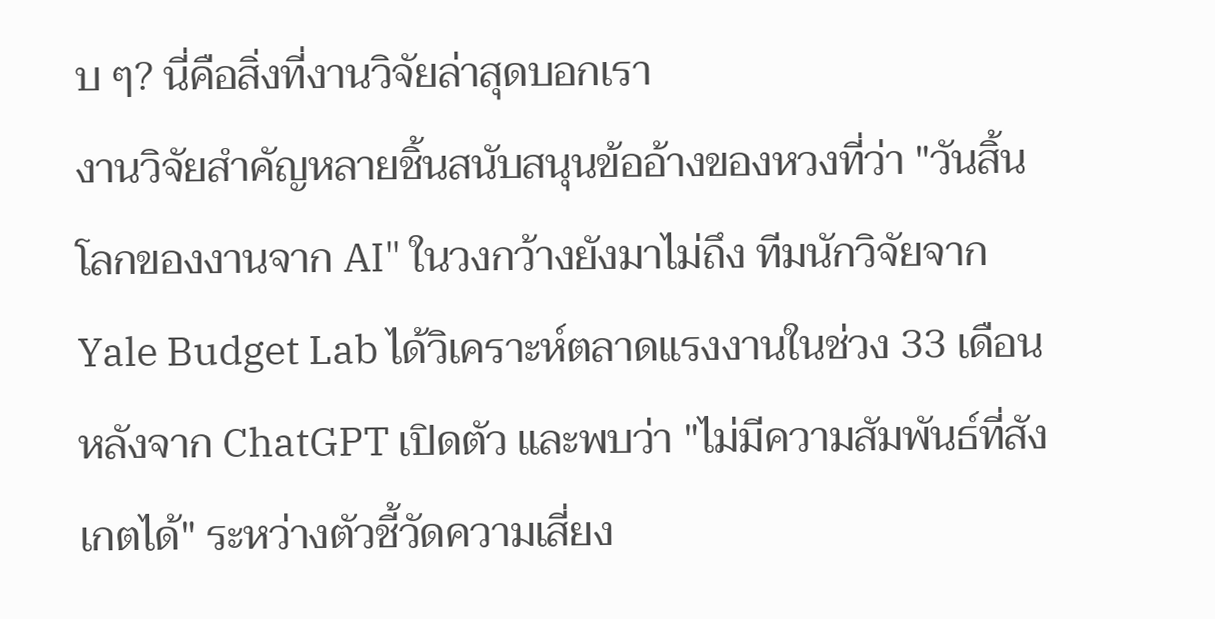บ ๆ? นี่คือสิ่งที่งานวิจัยล่าสุดบอกเรา
งานวิจัยสำคัญหลายชิ้นสนับสนุนข้ออ้างของหวงที่ว่า "วันสิ้นโลกของงานจาก AI" ในวงกว้างยังมาไม่ถึง ทีมนักวิจัยจาก Yale Budget Lab ได้วิเคราะห์ตลาดแรงงานในช่วง 33 เดือนหลังจาก ChatGPT เปิดตัว และพบว่า "ไม่มีความสัมพันธ์ที่สังเกตได้" ระหว่างตัวชี้วัดความเสี่ยง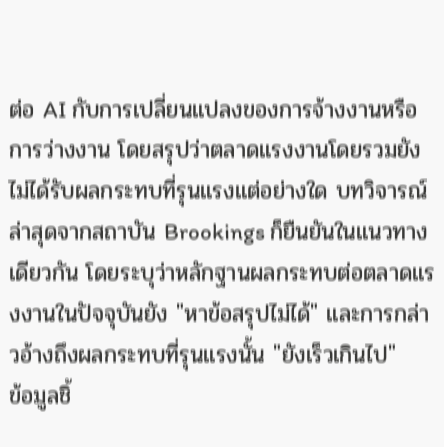ต่อ AI กับการเปลี่ยนแปลงของการจ้างงานหรือการว่างงาน โดยสรุปว่าตลาดแรงงานโดยรวมยังไม่ได้รับผลกระทบที่รุนแรงแต่อย่างใด บทวิจารณ์ล่าสุดจากสถาบัน Brookings ก็ยืนยันในแนวทางเดียวกัน โดยระบุว่าหลักฐานผลกระทบต่อตลาดแรงงานในปัจจุบันยัง "หาข้อสรุปไม่ได้" และการกล่าวอ้างถึงผลกระทบที่รุนแรงนั้น "ยังเร็วเกินไป"
ข้อมูลชิ้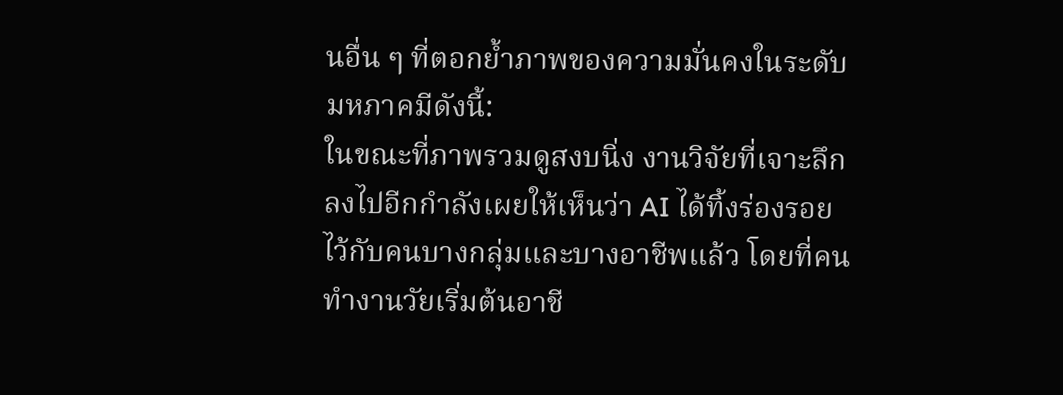นอื่น ๆ ที่ตอกย้ำภาพของความมั่นคงในระดับมหภาคมีดังนี้:
ในขณะที่ภาพรวมดูสงบนิ่ง งานวิจัยที่เจาะลึกลงไปอีกกำลังเผยให้เห็นว่า AI ได้ทิ้งร่องรอยไว้กับคนบางกลุ่มและบางอาชีพแล้ว โดยที่คนทำงานวัยเริ่มต้นอาชี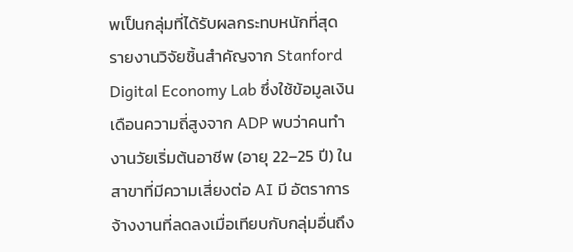พเป็นกลุ่มที่ได้รับผลกระทบหนักที่สุด
รายงานวิจัยชิ้นสำคัญจาก Stanford Digital Economy Lab ซึ่งใช้ข้อมูลเงินเดือนความถี่สูงจาก ADP พบว่าคนทำงานวัยเริ่มต้นอาชีพ (อายุ 22–25 ปี) ในสาขาที่มีความเสี่ยงต่อ AI มี อัตราการจ้างงานที่ลดลงเมื่อเทียบกับกลุ่มอื่นถึง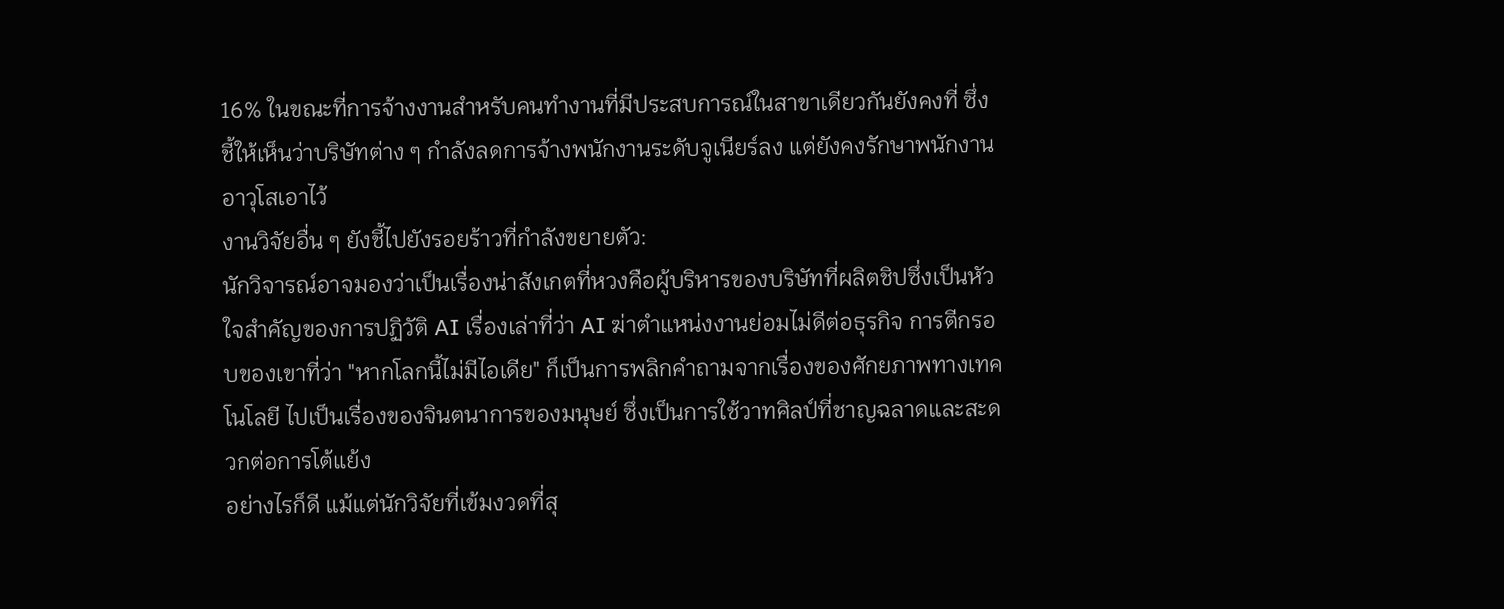16% ในขณะที่การจ้างงานสำหรับคนทำงานที่มีประสบการณ์ในสาขาเดียวกันยังคงที่ ซึ่งชี้ให้เห็นว่าบริษัทต่าง ๆ กำลังลดการจ้างพนักงานระดับจูเนียร์ลง แต่ยังคงรักษาพนักงานอาวุโสเอาไว้
งานวิจัยอื่น ๆ ยังชี้ไปยังรอยร้าวที่กำลังขยายตัว:
นักวิจารณ์อาจมองว่าเป็นเรื่องน่าสังเกตที่หวงคือผู้บริหารของบริษัทที่ผลิตชิปซึ่งเป็นหัวใจสำคัญของการปฏิวัติ AI เรื่องเล่าที่ว่า AI ฆ่าตำแหน่งงานย่อมไม่ดีต่อธุรกิจ การตีกรอบของเขาที่ว่า "หากโลกนี้ไม่มีไอเดีย" ก็เป็นการพลิกคำถามจากเรื่องของศักยภาพทางเทคโนโลยี ไปเป็นเรื่องของจินตนาการของมนุษย์ ซึ่งเป็นการใช้วาทศิลป์ที่ชาญฉลาดและสะดวกต่อการโต้แย้ง
อย่างไรก็ดี แม้แต่นักวิจัยที่เข้มงวดที่สุ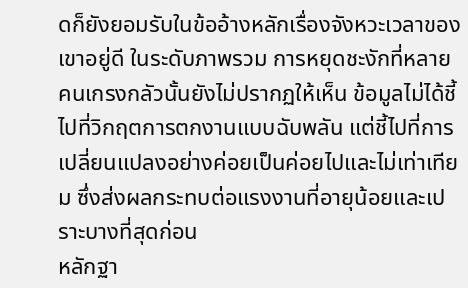ดก็ยังยอมรับในข้ออ้างหลักเรื่องจังหวะเวลาของเขาอยู่ดี ในระดับภาพรวม การหยุดชะงักที่หลายคนเกรงกลัวนั้นยังไม่ปรากฏให้เห็น ข้อมูลไม่ได้ชี้ไปที่วิกฤตการตกงานแบบฉับพลัน แต่ชี้ไปที่การเปลี่ยนแปลงอย่างค่อยเป็นค่อยไปและไม่เท่าเทียม ซึ่งส่งผลกระทบต่อแรงงานที่อายุน้อยและเปราะบางที่สุดก่อน
หลักฐา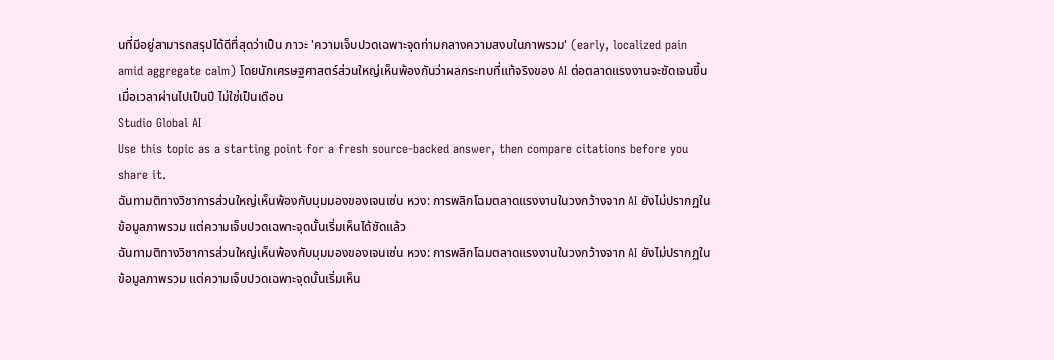นที่มีอยู่สามารถสรุปได้ดีที่สุดว่าเป็น ภาวะ 'ความเจ็บปวดเฉพาะจุดท่ามกลางความสงบในภาพรวม' (early, localized pain amid aggregate calm) โดยนักเศรษฐศาสตร์ส่วนใหญ่เห็นพ้องกันว่าผลกระทบที่แท้จริงของ AI ต่อตลาดแรงงานจะชัดเจนขึ้นเมื่อเวลาผ่านไปเป็นปี ไม่ใช่เป็นเดือน
Studio Global AI
Use this topic as a starting point for a fresh source-backed answer, then compare citations before you share it.
ฉันทามติทางวิชาการส่วนใหญ่เห็นพ้องกับมุมมองของเจนเซ่น หวง: การพลิกโฉมตลาดแรงงานในวงกว้างจาก AI ยังไม่ปรากฏในข้อมูลภาพรวม แต่ความเจ็บปวดเฉพาะจุดนั้นเริ่มเห็นได้ชัดแล้ว
ฉันทามติทางวิชาการส่วนใหญ่เห็นพ้องกับมุมมองของเจนเซ่น หวง: การพลิกโฉมตลาดแรงงานในวงกว้างจาก AI ยังไม่ปรากฏในข้อมูลภาพรวม แต่ความเจ็บปวดเฉพาะจุดนั้นเริ่มเห็น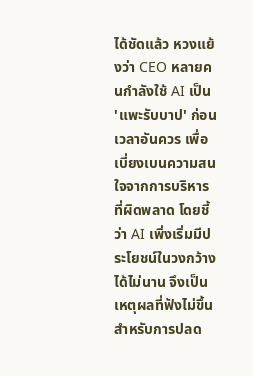ได้ชัดแล้ว หวงแย้งว่า CEO หลายคนกำลังใช้ AI เป็น 'แพะรับบาป' ก่อนเวลาอันควร เพื่อเบี่ยงเบนความสนใจจากการบริหารที่ผิดพลาด โดยชี้ว่า AI เพิ่งเริ่มมีประโยชน์ในวงกว้างได้ไม่นาน จึงเป็นเหตุผลที่ฟังไม่ขึ้นสำหรับการปลด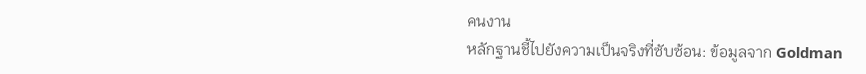คนงาน
หลักฐานชี้ไปยังความเป็นจริงที่ซับซ้อน: ข้อมูลจาก Goldman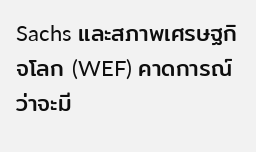Sachs และสภาพเศรษฐกิจโลก (WEF) คาดการณ์ว่าจะมี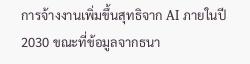การจ้างงานเพิ่มขึ้นสุทธิจาก AI ภายในปี 2030 ขณะที่ข้อมูลจากธนา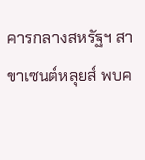คารกลางสหรัฐฯ สาขาเซนต์หลุยส์ พบค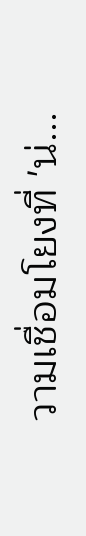วามเชื่อมโยงที่ 'น่...